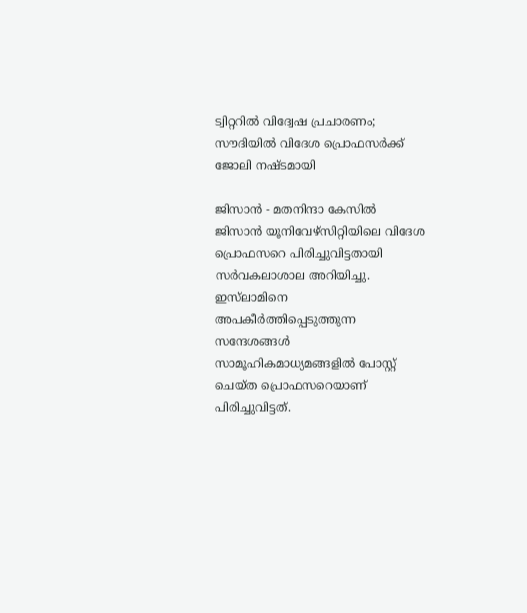ട്വിറ്ററില്‍ വിദ്വേഷ പ്രചാരണം; സൗദിയില്‍ വിദേശ പ്രൊഫസര്‍ക്ക് ജോലി നഷ്ടമായി

ജിസാന്‍ - മതനിന്ദാ കേസില്‍ ജിസാന്‍ യൂനിവേഴ്‌സിറ്റിയിലെ വിദേശ പ്രൊഫസറെ പിരിച്ചുവിട്ടതായി സര്‍വകലാശാല അറിയിച്ചു. ഇസ്‌ലാമിനെ അപകീര്‍ത്തിപ്പെടുത്തുന്ന സന്ദേശങ്ങള്‍ സാമൂഹികമാധ്യമങ്ങളില്‍ പോസ്റ്റ് ചെയ്ത പ്രൊഫസറെയാണ് പിരിച്ചുവിട്ടത്.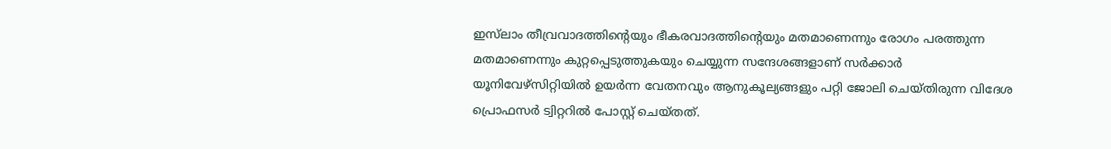ഇസ്‌ലാം തീവ്രവാദത്തിന്റെയും ഭീകരവാദത്തിന്റെയും മതമാണെന്നും രോഗം പരത്തുന്ന മതമാണെന്നും കുറ്റപ്പെടുത്തുകയും ചെയ്യുന്ന സന്ദേശങ്ങളാണ് സര്‍ക്കാര്‍ യൂനിവേഴ്‌സിറ്റിയില്‍ ഉയര്‍ന്ന വേതനവും ആനുകൂല്യങ്ങളും പറ്റി ജോലി ചെയ്തിരുന്ന വിദേശ പ്രൊഫസര്‍ ട്വിറ്ററില്‍ പോസ്റ്റ് ചെയ്തത്.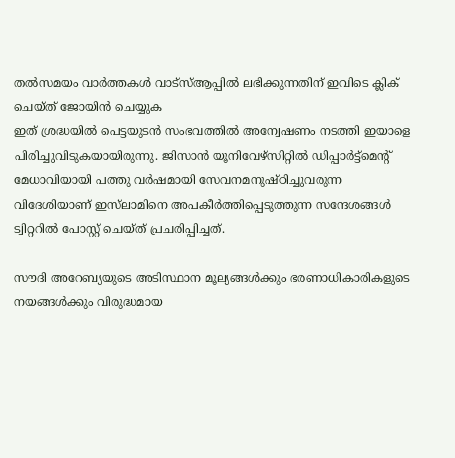തൽസമയം വാർത്തകൾ വാട്‌സ്ആപ്പിൽ ലഭിക്കുന്നതിന് ഇവിടെ ക്ലിക് ചെയ്ത് ജോയിൻ ചെയ്യുക
ഇത് ശ്രദ്ധയില്‍ പെട്ടയുടന്‍ സംഭവത്തില്‍ അന്വേഷണം നടത്തി ഇയാളെ പിരിച്ചുവിടുകയായിരുന്നു. ജിസാന്‍ യൂനിവേഴ്‌സിറ്റില്‍ ഡിപ്പാര്‍ട്ട്‌മെന്റ് മേധാവിയായി പത്തു വര്‍ഷമായി സേവനമനുഷ്ഠിച്ചുവരുന്ന വിദേശിയാണ് ഇസ്‌ലാമിനെ അപകീര്‍ത്തിപ്പെടുത്തുന്ന സന്ദേശങ്ങള്‍ ട്വിറ്ററില്‍ പോസ്റ്റ് ചെയ്ത് പ്രചരിപ്പിച്ചത്.

സൗദി അറേബ്യയുടെ അടിസ്ഥാന മൂല്യങ്ങള്‍ക്കും ഭരണാധികാരികളുടെ നയങ്ങള്‍ക്കും വിരുദ്ധമായ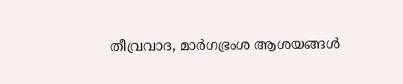തീവ്രവാദ, മാര്‍ഗഭ്രംശ ആശയങ്ങള്‍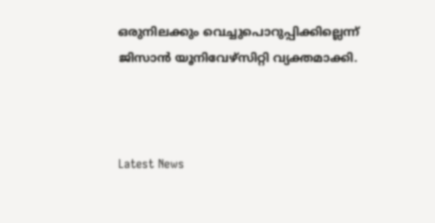ഒരുനിലക്കും വെച്ചുപൊറുപ്പിക്കില്ലെന്ന് ജിസാന്‍ യൂനിവേഴ്‌സിറ്റി വ്യക്തമാക്കി.



Latest News